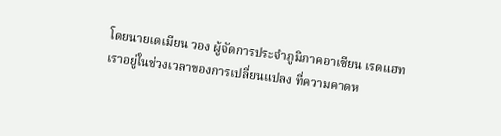โดยนายเดเมียน วอง ผู้จัดการประจำภูมิภาคอาเซียน เรดแฮท
เราอยู่ในช่วงเวลาของการเปลี่ยนแปลง ที่ความคาดห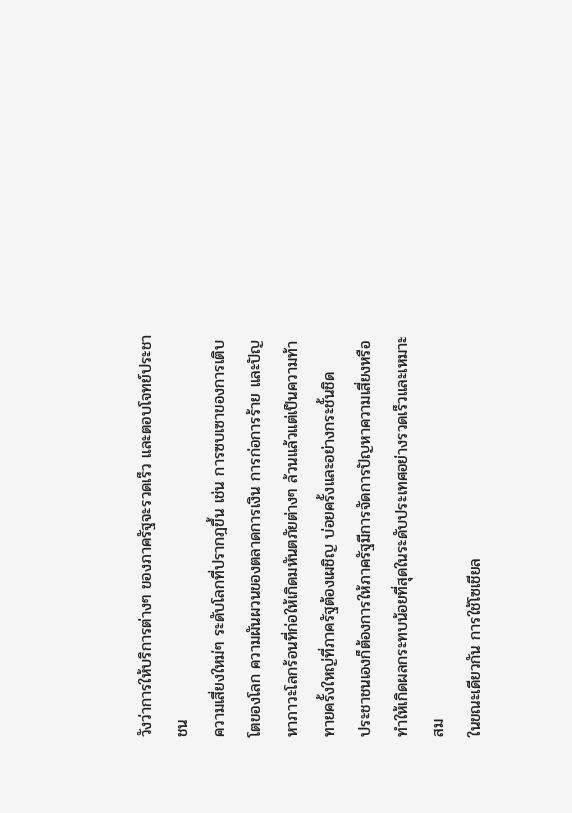วังว่าการให้บริการต่างๆ ของภาครัฐจะรวดเร็ว และตอบโจทย์ประชาชน
ความเสี่ยงใหม่ๆ ระดับโลกที่ปรากฎขึ้น เช่น การซบเซาของการเติบโตของโลก ความผันผวนของตลาดการเงิน การก่อการร้าย และปัญหาภาวะโลกร้อนที่ก่อให้เกิดมหันตภัยต่างๆ ล้วนแล้วแต่เป็นความท้าทายครั้งใหญ่ที่ภาครัฐต้องเผชิญ บ่อยครั้งและอย่างกระชั้นชิด
ประชาชนเองก็ต้องการให้ภาครัฐมีการจัดการปัญหาความเสี่ยงหรือทำให้เกิดผลกระทบน้อยที่สุดในระดับประเทศอย่างรวดเร็วและเหมาะสม
ในขณะเดียวกัน การใช้โซเชียล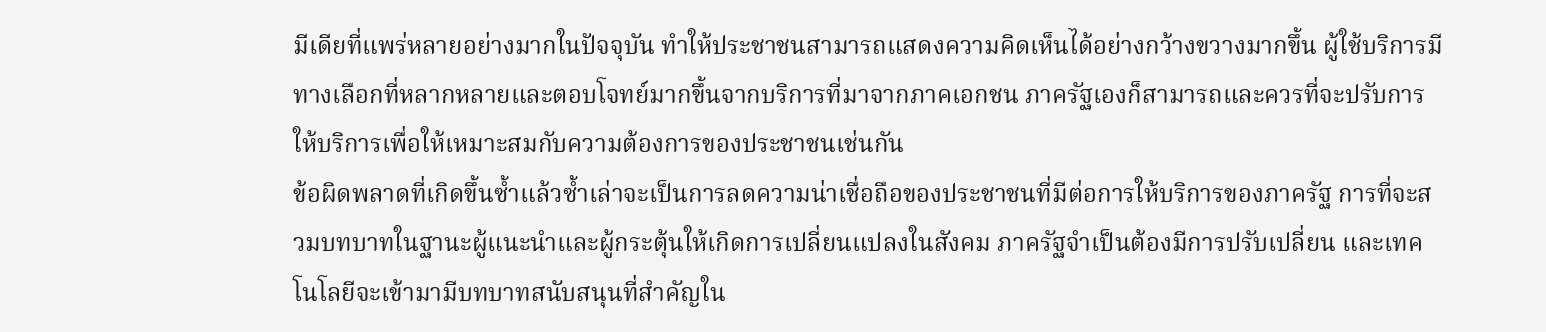มีเดียที่แพร่หลายอย่างมากในปัจจุบัน ทำให้ประชาชนสามารถแสดงความคิดเห็นได้อย่างกว้างขวางมากขึ้น ผู้ใช้บริการมีทางเลือกที่หลากหลายและตอบโจทย์มากขึ้นจากบริการที่มาจากภาคเอกชน ภาครัฐเองก็สามารถและควรที่จะปรับการให้บริการเพื่อให้เหมาะสมกับความต้องการของประชาชนเช่นกัน
ข้อผิดพลาดที่เกิดขึ้นซ้ำแล้วซ้ำเล่าจะเป็นการลดความน่าเชื่อถือของประชาชนที่มีต่อการให้บริการของภาครัฐ การที่จะสวมบทบาทในฐานะผู้แนะนำและผู้กระตุ้นให้เกิดการเปลี่ยนแปลงในสังคม ภาครัฐจำเป็นต้องมีการปรับเปลี่ยน และเทคโนโลยีจะเข้ามามีบทบาทสนับสนุนที่สำคัญใน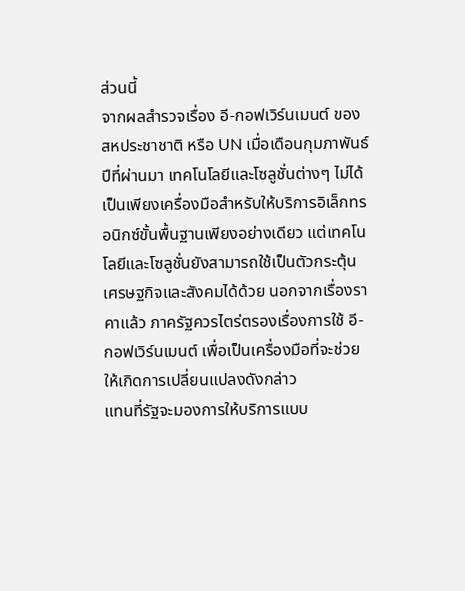ส่วนนี้
จากผลสำรวจเรื่อง อี-กอฟเวิร์นเมนต์ ของสหประชาชาติ หรือ UN เมื่อเดือนกุมภาพันธ์ปีที่ผ่านมา เทคโนโลยีและโซลูชั่นต่างๆ ไม่ได้เป็นเพียงเครื่องมือสำหรับให้บริการอิเล็กทรอนิกซ์ขั้นพื้นฐานเพียงอย่างเดียว แต่เทคโนโลยีและโซลูชั่นยังสามารถใช้เป็นตัวกระตุ้นเศรษฐกิจและสังคมได้ด้วย นอกจากเรื่องราคาแล้ว ภาครัฐควรไตร่ตรองเรื่องการใช้ อี-กอฟเวิร์นเมนต์ เพื่อเป็นเครื่องมือที่จะช่วยให้เกิดการเปลี่ยนแปลงดังกล่าว
แทนที่รัฐจะมองการให้บริการแบบ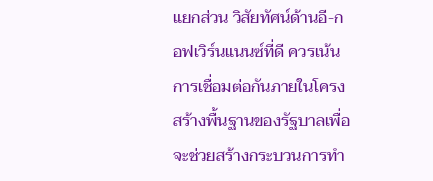แยกส่วน วิสัยทัศน์ด้านอี-กอฟเวิร์นแนนซ์ที่ดี ควรเน้นการเชื่อมต่อกันภายในโครงสร้างพื้นฐานของรัฐบาลเพื่อจะช่วยสร้างกระบวนการทำ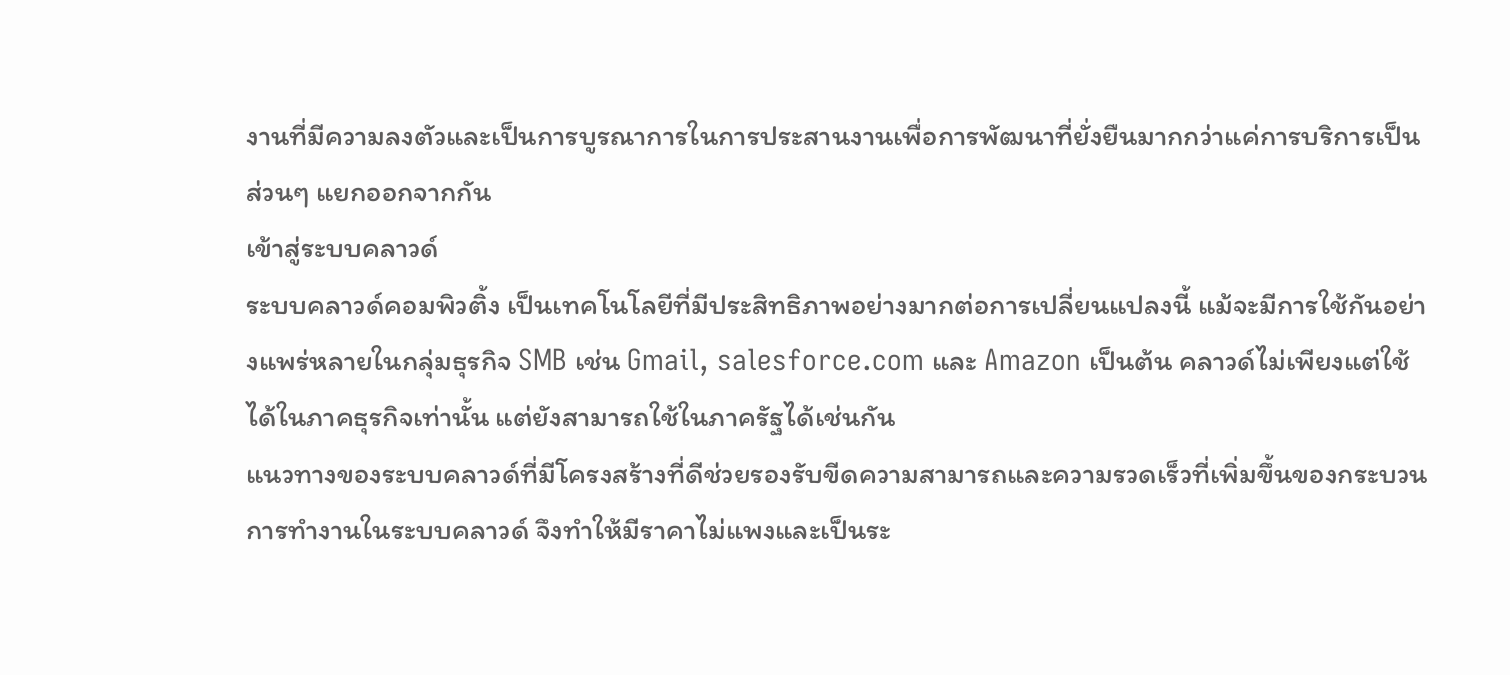งานที่มีความลงตัวและเป็นการบูรณาการในการประสานงานเพื่อการพัฒนาที่ยั่งยืนมากกว่าแค่การบริการเป็นส่วนๆ แยกออกจากกัน
เข้าสู่ระบบคลาวด์
ระบบคลาวด์คอมพิวติ้ง เป็นเทคโนโลยีที่มีประสิทธิภาพอย่างมากต่อการเปลี่ยนแปลงนี้ แม้จะมีการใช้กันอย่างแพร่หลายในกลุ่มธุรกิจ SMB เช่น Gmail, salesforce.com และ Amazon เป็นต้น คลาวด์ไม่เพียงแต่ใช้ได้ในภาคธุรกิจเท่านั้น แต่ยังสามารถใช้ในภาครัฐได้เช่นกัน
แนวทางของระบบคลาวด์ที่มีโครงสร้างที่ดีช่วยรองรับขีดความสามารถและความรวดเร็วที่เพิ่มขึ้นของกระบวนการทำงานในระบบคลาวด์ จึงทำให้มีราคาไม่แพงและเป็นระ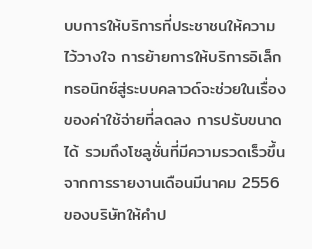บบการให้บริการที่ประชาชนให้ความไว้วางใจ การย้ายการให้บริการอิเล็กทรอนิกซ์สู่ระบบคลาวด์จะช่วยในเรื่องของค่าใช้จ่ายที่ลดลง การปรับขนาดได้ รวมถึงโซลูชั่นที่มีความรวดเร็วขึ้น
จากการรายงานเดือนมีนาคม 2556 ของบริษัทให้คำป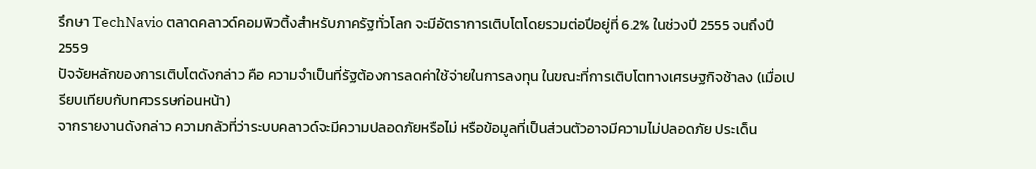รึกษา TechNavio ตลาดคลาวด์คอมพิวติ้งสำหรับภาครัฐทั่วโลก จะมีอัตราการเติบโตโดยรวมต่อปีอยู่ที่ 6.2% ในช่วงปี 2555 จนถึงปี 2559
ปัจจัยหลักของการเติบโตดังกล่าว คือ ความจำเป็นที่รัฐต้องการลดค่าใช้จ่ายในการลงทุน ในขณะที่การเติบโตทางเศรษฐกิจช้าลง (เมื่อเปรียบเทียบกับทศวรรษก่อนหน้า)
จากรายงานดังกล่าว ความกลัวที่ว่าระบบคลาวด์จะมีความปลอดภัยหรือไม่ หรือข้อมูลที่เป็นส่วนตัวอาจมีความไม่ปลอดภัย ประเด็น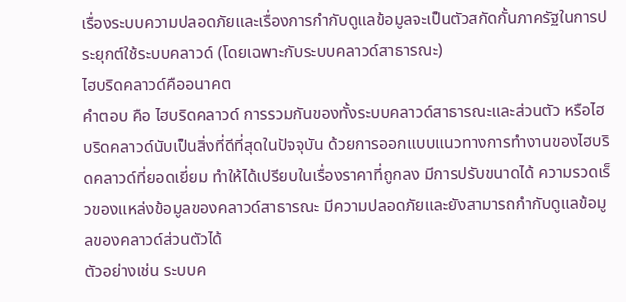เรื่องระบบความปลอดภัยและเรื่องการกำกับดูแลข้อมูลจะเป็นตัวสกัดกั้นภาครัฐในการประยุกต์ใช้ระบบคลาวด์ (โดยเฉพาะกับระบบคลาวด์สาธารณะ)
ไฮบริดคลาวด์คืออนาคต
คำตอบ คือ ไฮบริดคลาวด์ การรวมกันของทั้งระบบคลาวด์สาธารณะและส่วนตัว หรือไฮบริดคลาวด์นับเป็นสิ่งที่ดีที่สุดในปัจจุบัน ด้วยการออกแบบแนวทางการทำงานของไฮบริดคลาวด์ที่ยอดเยี่ยม ทำให้ได้เปรียบในเรื่องราคาที่ถูกลง มีการปรับขนาดได้ ความรวดเร็วของแหล่งข้อมูลของคลาวด์สาธารณะ มีความปลอดภัยและยังสามารถกำกับดูแลข้อมูลของคลาวด์ส่วนตัวได้
ตัวอย่างเช่น ระบบค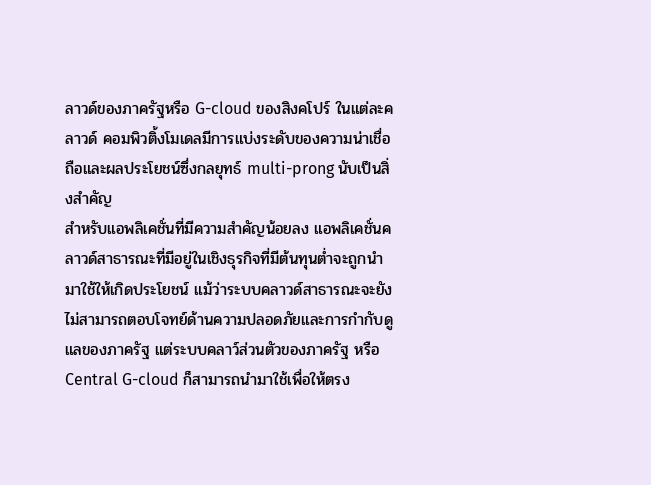ลาวด์ของภาครัฐหรือ G-cloud ของสิงคโปร์ ในแต่ละคลาวด์ คอมพิวติ้งโมเดลมีการแบ่งระดับของความน่าเชื่อถือและผลประโยชน์ซึ่งกลยุทธ์ multi-prong นับเป็นสิ่งสำคัญ
สำหรับแอพลิเคชั่นที่มีความสำคัญน้อยลง แอพลิเคชั่นคลาวด์สาธารณะที่มีอยู่ในเชิงธุรกิจที่มีต้นทุนต่ำจะถูกนำมาใช้ให้เกิดประโยชน์ แม้ว่าระบบคลาวด์สาธารณะจะยังไม่สามารถตอบโจทย์ด้านความปลอดภัยและการกำกับดูแลของภาครัฐ แต่ระบบคลาว์ส่วนตัวของภาครัฐ หรือ Central G-cloud ก็สามารถนำมาใช้เพื่อให้ตรง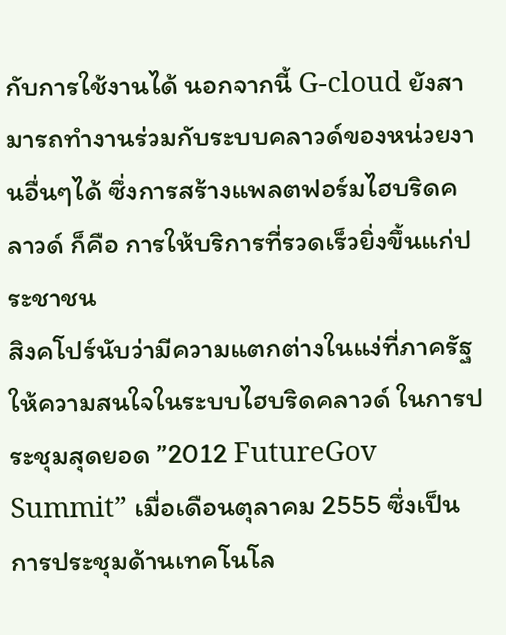กับการใช้งานได้ นอกจากนี้ G-cloud ยังสามารถทำงานร่วมกับระบบคลาวด์ของหน่วยงานอื่นๆได้ ซึ่งการสร้างแพลตฟอร์มไฮบริดคลาวด์ ก็คือ การให้บริการที่รวดเร็วยิ่งขึ้นแก่ประชาชน
สิงคโปร์นับว่ามีความแตกต่างในแง่ที่ภาครัฐให้ความสนใจในระบบไฮบริดคลาวด์ ในการประชุมสุดยอด ”2012 FutureGov Summit” เมื่อเดือนตุลาคม 2555 ซึ่งเป็นการประชุมด้านเทคโนโล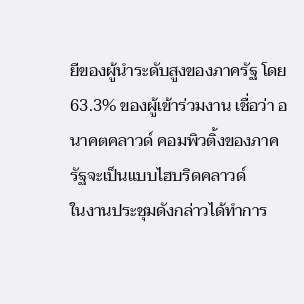ยีของผู้นำระดับสูงของภาครัฐ โดย 63.3% ของผู้เข้าร่วมงาน เชื่อว่า อนาคตคลาวด์ คอมพิวติ้งของภาครัฐจะเป็นแบบไฮบริดคลาวด์
ในงานประชุมดังกล่าวได้ทำการ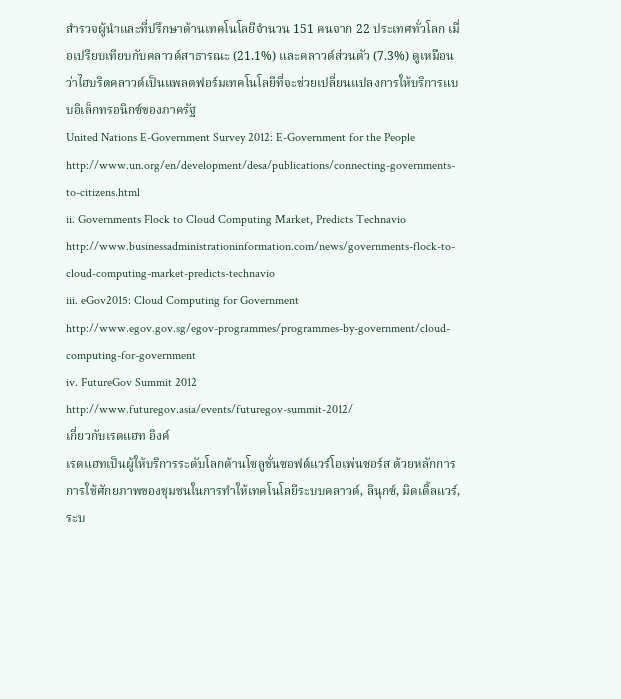สำรวจผู้นำและที่ปรึกษาด้านเทคโนโลยีจำนวน 151 คนจาก 22 ประเทศทั่วโลก เมื่อเปรียบเทียบกับคลาวด์สาธารณะ (21.1%) และคลาวด์ส่วนตัว (7.3%) ดูเหมือนว่าไฮบริดคลาวด์เป็นแพลตฟอร์มเทคโนโลยีที่จะช่วยเปลี่ยนแปลงการให้บริการแบบอิเล็กทรอนิกซ์ของภาครัฐ
United Nations E-Government Survey 2012: E-Government for the People
http://www.un.org/en/development/desa/publications/connecting-governments-to-citizens.html
ii. Governments Flock to Cloud Computing Market, Predicts Technavio http://www.businessadministrationinformation.com/news/governments-flock-to-cloud-computing-market-predicts-technavio
iii. eGov2015: Cloud Computing for Government
http://www.egov.gov.sg/egov-programmes/programmes-by-government/cloud-computing-for-government
iv. FutureGov Summit 2012
http://www.futuregov.asia/events/futuregov-summit-2012/
เกี่ยวกับเรดแฮท อิงค์
เรดแฮทเป็นผู้ให้บริการระดับโลกด้านโซลูชั่นซอฟต์แวร์โอเพ่นซอร์ส ด้วยหลักการการใช้ศักยภาพของชุมชนในการทำให้เทคโนโลยีระบบคลาวด์, ลินุกซ์, มิดเดิ้ลแวร์, ระบ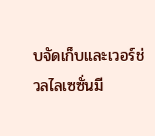บจัดเก็บและเวอร์ช่วลไลเซซั่นมี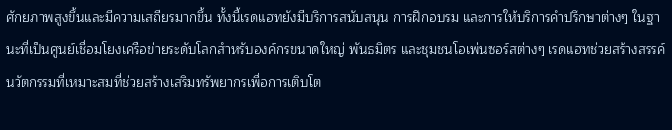ศักยภาพสูงขึ้นและมีความเสถียรมากขึ้น ทั้งนี้เรดแฮทยังมีบริการสนับสนุน การฝึกอบรม และการให้บริการคำปรึกษาต่างๆ ในฐานะที่เป็นศูนย์เชื่อมโยงเครือข่ายระดับโลกสำหรับองค์กรขนาดใหญ่ พันธมิตร และชุมชนโอเพ่นซอร์สต่างๆ เรดแฮทช่วยสร้างสรรค์นวัตกรรมที่เหมาะสมที่ช่วยสร้างเสริมทรัพยากรเพื่อการเติบโต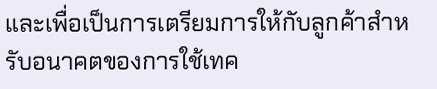และเพื่อเป็นการเตรียมการให้กับลูกค้าสำหรับอนาคตของการใช้เทค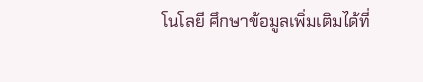โนโลยี ศึกษาข้อมูลเพิ่มเติมได้ที่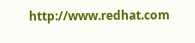http://www.redhat.com